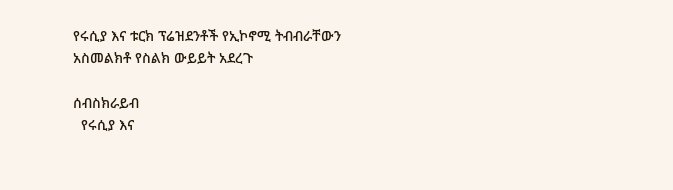የሩሲያ እና ቱርክ ፕሬዝደንቶች የኢኮኖሚ ትብብራቸውን አስመልክቶ የስልክ ውይይት አደረጉ

ሰብስክራይብ
  የሩሲያ እና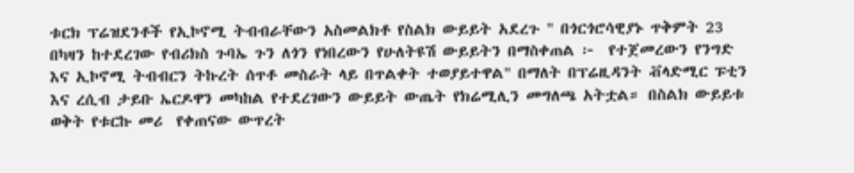ቱርክ ፕሬዝደንቶች የኢኮኖሚ ትብብራቸውን አስመልክቶ የስልክ ውይይት አደረጉ " በጎርጎሮሳዊያኑ ጥቅምት 23 በካዛን ከተደረገው የብሪክስ ጉባኤ ጉን ለጎን የነበረውን የሁለትዩሽ ውይይትን በማስቀጠል ፦  የተጀመረውን የንግድ እና ኢኮኖሚ ትብብርን ትኩረት ሰጥቶ መስራት ላይ በጥልቀት ተወያይተዋል" በማለት በፕሬዚዳንት ቭላድሚር ፑቲን እና ረሲብ ታይቡ ኤርዶዋን መካከል የተደረገውን ውይይት ውጤት የክሬሚሊን መግለጫ አትቷል። በስልክ ውይይቱ ወቅት የቱርኩ መሪ  የቀጠናው ውጥረት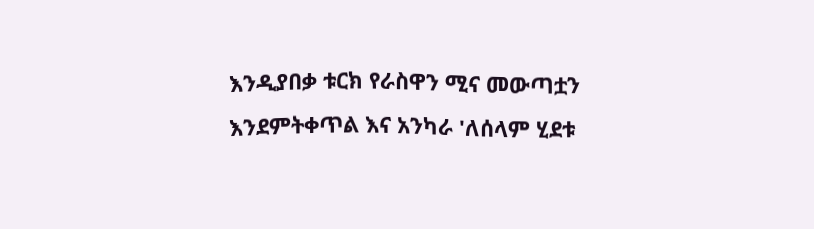እንዲያበቃ ቱርክ የራስዋን ሚና መውጣቷን እንደምትቀጥል እና አንካራ 'ለሰላም ሂደቱ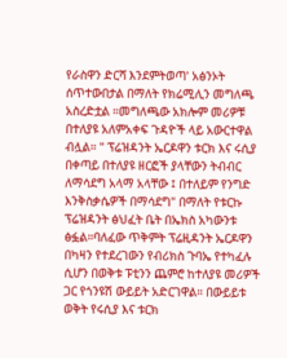የራስዋን ድርሻ እንደምትወጣ' አፅንኦት ሰጥተውበታል በማለት የክሬሚሊን መግለጫ አስረድቷል ።መግለጫው አክሎም መሪዎቹ በተለያዩ አለምአቀፍ ጉዳዮች ላይ አውርተዋል ብሏል። " ፕሬዝዳንት ኤርዶዋን ቱርክ እና ሩሲያ በቀጣይ በተለያዩ ዘርፎች ያላቸውን ትብብር ለማሳደግ አላማ አላቸው ፤ በተለይም የንግድ እንቅስቃሴዎች በማሳደግ" በማለት የቱርኩ ፕሬዝዳንት ፅህፈት ቤት በኤክስ አካውንቱ ፅፏል።ባለፈው ጥቅምት ፕሬዚዳንት ኤርዶዋን በካዛን የተደረገውን የብሪክስ ጉባኤ የተካፈሉ ሲሆን በወቅቱ ፑቲንን ጨምሮ ከተለያዩ መሪዎች ጋር የጎንዩሽ ውይይት አድርገዋል። በውይይቱ ወቅት የሩሲያ እና ቱርክ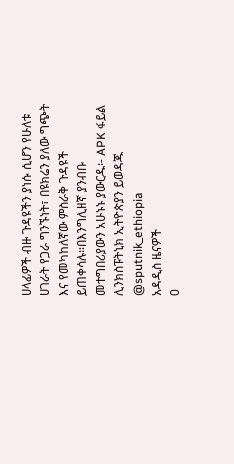ሀላፊዎች ብዙ ጉዳዩችን ያነሱ ሲሆን የሁለቱ ሀገራት የጋራ ግንኙነት፣ በዩክሬን ያለው ግጭት እና የመካከለኛው ምስራቅ ጉዳዩች ይጠቀሳሉ።በእንግሊዘኛ ያንብቡ መተግበሪያውን አሁኑኑ ያውርዱ፡- APK ፋይል ሊንክስፑትኒክ ኢትዮጵያን ይወዳጁ @sputnik_ethiopia
አዳዲስ ዜናዎች
0